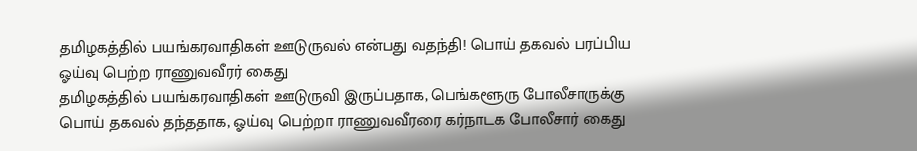தமிழகத்தில் பயங்கரவாதிகள் ஊடுருவல் என்பது வதந்தி! பொய் தகவல் பரப்பிய ஓய்வு பெற்ற ராணுவவீரர் கைது
தமிழகத்தில் பயங்கரவாதிகள் ஊடுருவி இருப்பதாக, பெங்களூரு போலீசாருக்கு பொய் தகவல் தந்ததாக, ஓய்வு பெற்றா ராணுவவீரரை கர்நாடக போலீசார் கைது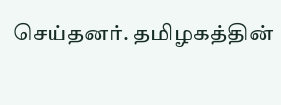செய்தனர். தமிழகத்தின்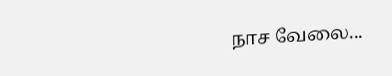நாச வேலை...